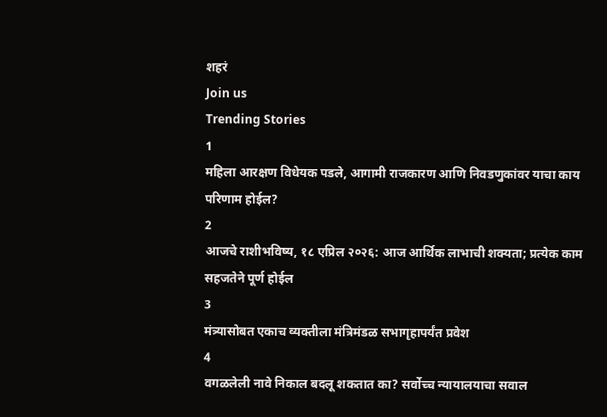शहरं
Join us
Trending Stories
1
महिला आरक्षण विधेयक पडले, आगामी राजकारण आणि निवडणुकांवर याचा काय परिणाम होईल?
2
आजचे राशीभविष्य, १८ एप्रिल २०२६: आज आर्थिक लाभाची शक्यता; प्रत्येक काम सहजतेने पूर्ण होईल
3
मंत्र्यासोबत एकाच व्यक्तीला मंत्रिमंडळ सभागृहापर्यंत प्रवेश
4
वगळलेली नावे निकाल बदलू शकतात का? सर्वोच्च न्यायालयाचा सवाल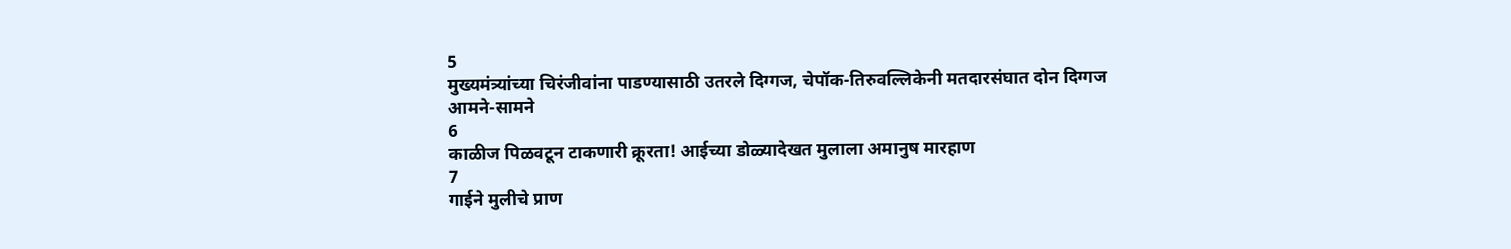5
मुख्यमंत्र्यांच्या चिरंजीवांना पाडण्यासाठी उतरले दिग्गज, चेपॉक-तिरुवल्लिकेनी मतदारसंघात दोन दिग्गज आमने-सामने
6
काळीज पिळवटून टाकणारी क्रूरता! आईच्या डोळ्यादेखत मुलाला अमानुष मारहाण
7
गाईने मुलीचे प्राण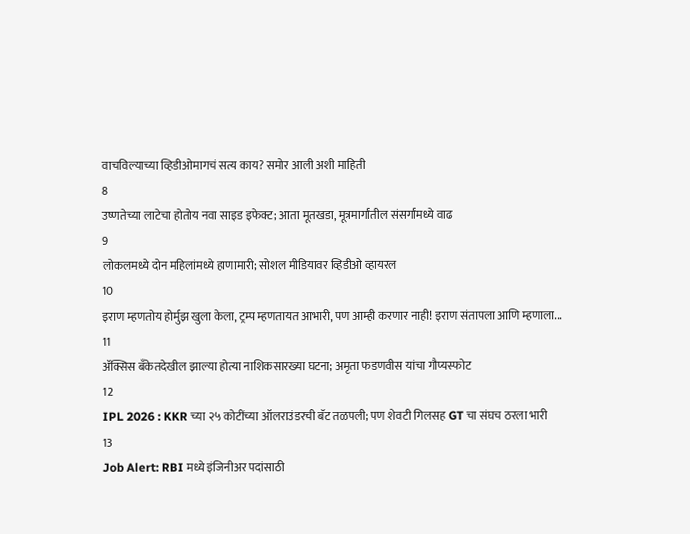वाचविल्याच्या व्हिडीओमागचं सत्य काय? समोर आली अशी माहिती
8
उष्णतेच्या लाटेचा होतोय नवा साइड इफेक्ट; आता मूतखडा, मूत्रमार्गांतील संसर्गांमध्ये वाढ
9
लोकलमध्ये दोन महिलांमध्ये हाणामारी; सोशल मीडियावर व्हिडीओ व्हायरल
10
इराण म्हणतोय होर्मुझ खुला केला, ट्रम्प म्हणतायत आभारी, पण आम्ही करणार नाही! इराण संतापला आणि म्हणाला...
11
ॲक्सिस बँकेतदेखील झाल्या होत्या नाशिकसारख्या घटना; अमृता फडणवीस यांचा गौप्यस्फोट
12
IPL 2026 : KKR च्या २५ कोटींच्या ऑलराउंडरची बॅट तळपली; पण शेवटी गिलसह GT चा संघच ठरला भारी
13
Job Alert: RBI मध्ये इंजिनीअर पदांसाठी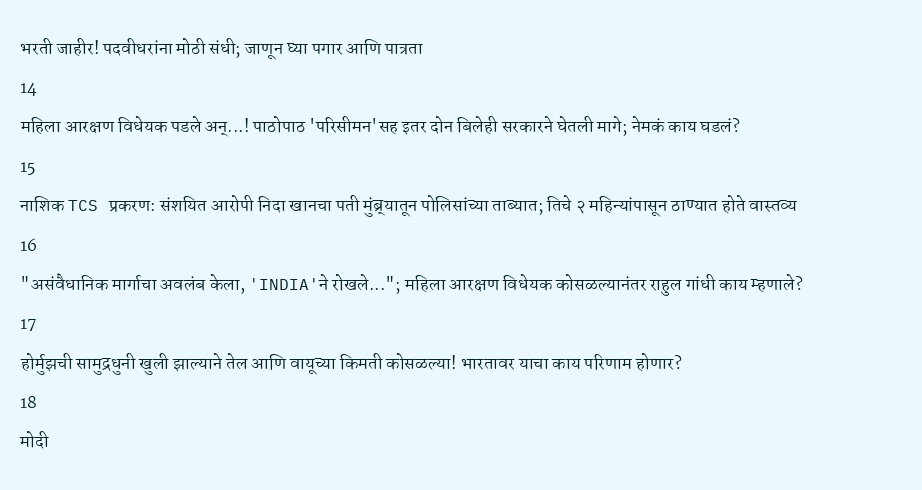भरती जाहीर! पदवीधरांना मोठी संधी; जाणून घ्या पगार आणि पात्रता
14
महिला आरक्षण विधेयक पडले अन्...! पाठोपाठ 'परिसीमन'सह इतर दोन बिलेही सरकारने घेतली मागे; नेमकं काय घडलं?
15
नाशिक TCS प्रकरण: संशयित आरोपी निदा खानचा पती मुंब्र्यातून पोलिसांच्या ताब्यात; तिचे २ महिन्यांपासून ठाण्यात होते वास्तव्य
16
"असंवैधानिक मार्गाचा अवलंब केला, 'INDIA'ने रोखले..."; महिला आरक्षण विधेयक कोसळल्यानंतर राहुल गांधी काय म्हणाले?
17
होर्मुझची सामुद्रधुनी खुली झाल्याने तेल आणि वायूच्या किमती कोसळल्या! भारतावर याचा काय परिणाम होणार?
18
मोदी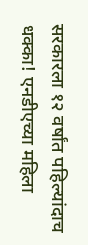सरकारला १२ वर्षांत पहिल्यांदाच धक्का! एनडीएच्या महिला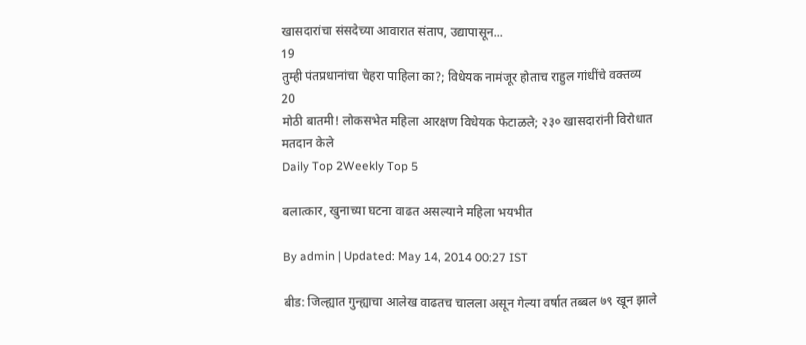खासदारांचा संसदेच्या आवारात संताप, उद्यापासून...
19
तुम्ही पंतप्रधानांचा चेहरा पाहिला का?; विधेयक नामंजूर होताच राहुल गांधींचे वक्तव्य
20
मोठी बातमी! लोकसभेत महिला आरक्षण विधेयक फेटाळले; २३० खासदारांनी विरोधात मतदान केले
Daily Top 2Weekly Top 5

बलात्कार, खुनाच्या घटना वाढत असल्याने महिला भयभीत

By admin | Updated: May 14, 2014 00:27 IST

बीड: जिल्ह्यात गुन्ह्याचा आलेख वाढतच चालला असून गेल्या वर्षात तब्बल ७९ खून झाले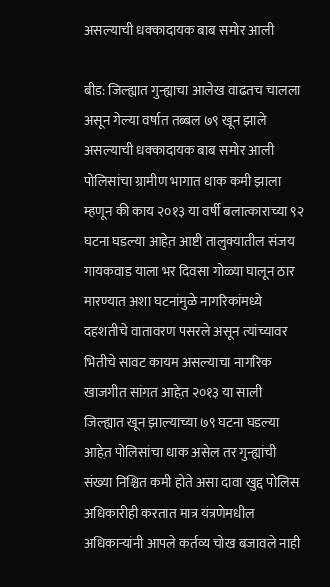असल्याची धक्कादायक बाब समोर आली

बीड: जिल्ह्यात गुन्ह्याचा आलेख वाढतच चालला असून गेल्या वर्षात तब्बल ७९ खून झाले असल्याची धक्कादायक बाब समोर आली पोलिसांचा ग्रामीण भागात धाक कमी झाला म्हणून की काय २०१३ या वर्षी बलात्काराच्या ९२ घटना घडल्या आहेत़ आष्टी तालुक्यातील संजय गायकवाड याला भर दिवसा गोळ्या घालून ठार मारण्यात अशा घटनांमुळे नागरिकांमध्ये दहशतीचे वातावरण पसरले असून त्यांच्यावर भितीचे सावट कायम असल्याचा नागरिक खाजगीत सांगत आहेत़ २०१३ या साली जिल्ह्यात खून झाल्याच्या ७९ घटना घडल्या आहेत़ पोलिसांचा धाक असेल तर गुन्ह्यांची संख्या निश्चित कमी होते असा दावा खुद्द पोलिस अधिकारीही करतात मात्र यंत्रणेमधील अधिकार्‍यांनी आपले कर्तव्य चोख बजावले नाही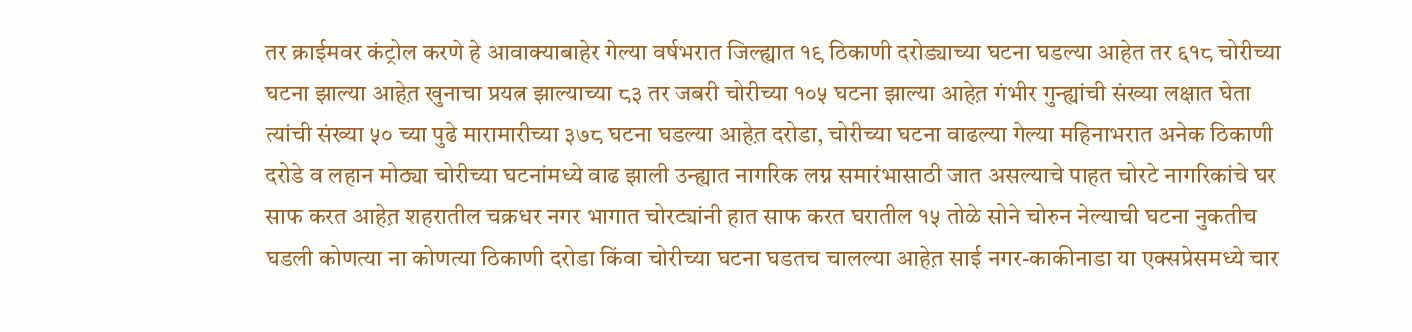तर क्राईमवर कंट्रोल करणे हे आवाक्याबाहेर गेल्या वर्षभरात जिल्ह्यात १९ ठिकाणी दरोड्याच्या घटना घडल्या आहेत तर ६१८ चोरीच्या घटना झाल्या आहेत़ खुनाचा प्रयत्न झाल्याच्या ८३ तर जबरी चोरीच्या १०५ घटना झाल्या आहेत़ गंभीर गुन्ह्यांची संख्या लक्षात घेता त्यांची संख्या ५० च्या पुढे मारामारीच्या ३७८ घटना घडल्या आहेत़ दरोडा, चोरीच्या घटना वाढल्या गेल्या महिनाभरात अनेक ठिकाणी दरोडे व लहान मोठ्या चोरीच्या घटनांमध्ये वाढ झाली उन्ह्यात नागरिक लग्न समारंभासाठी जात असल्याचे पाहत चोरटे नागरिकांचे घर साफ करत आहेत़ शहरातील चक्रधर नगर भागात चोरट्यांनी हात साफ करत घरातील १५ तोळे सोने चोरुन नेल्याची घटना नुकतीच घडली कोणत्या ना कोणत्या ठिकाणी दरोडा किंवा चोरीच्या घटना घडतच चालल्या आहेत़ साई नगर-काकीनाडा या एक्सप्रेसमध्ये चार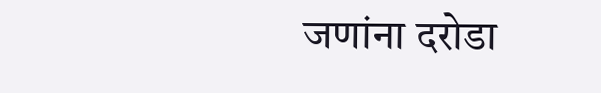जणांना दरोडा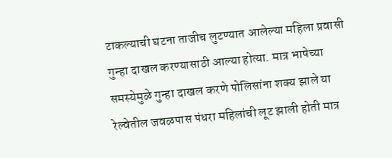टाकल्याची घटना ताजीच लुटण्यात आलेल्या महिला प्रवासी गुन्हा दाखल करण्यासाठी आल्या होत्या. मात्र भाषेच्या समस्येमुळे गुन्हा दाखल करणे पोलिसांना शक्य झाले या रेल्वेतील जवळपास पंधरा महिलांची लूट झाली होती मात्र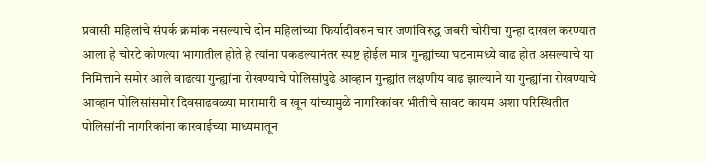प्रवासी महिलांचे संपर्क क्रमांक नसल्याचे दोन महिलांच्या फिर्यादीवरुन चार जणांविरुद्ध जबरी चोरीचा गुन्हा दाखल करण्यात आला हे चोरटे कोणत्या भागातील होते हे त्यांना पकडल्यानंतर स्पष्ट होईल मात्र गुन्ह्यांच्या घटनामध्ये वाढ होत असल्याचे या निमित्ताने समोर आले वाढत्या गुन्ह्यांना रोखण्याचे पोलिसांपुढे आव्हान गुन्ह्यांत लक्षणीय वाढ झाल्याने या गुन्ह्यांना रोखण्याचे आव्हान पोलिसांसमोर दिवसाढवळ्या मारामारी व खून यांच्यामुळे नागरिकांवर भीतीचे सावट कायम अशा परिस्थितीत पोलिसांनी नागरिकांना कारवाईच्या माध्यमातून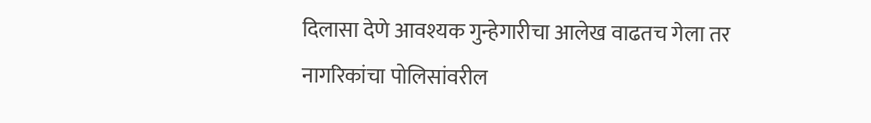दिलासा देणे आवश्यक गुन्हेगारीचा आलेख वाढतच गेला तर नागरिकांचा पोलिसांवरील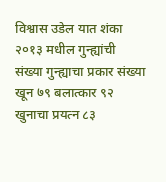विश्वास उडेल यात शंका २०१३ मधील गुन्ह्यांची संख्या गुन्ह्याचा प्रकार संख्या खून ७९ बलात्कार ९२ खुनाचा प्रयत्न ८३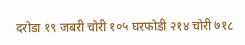दरोडा १९ जबरी चोरी १०५ घरफोडी २१४ चोरी ७१८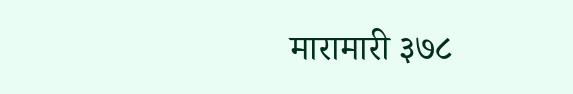मारामारी ३७८